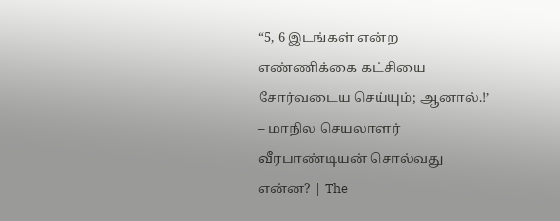“5, 6 இடங்கள் என்ற எண்ணிக்கை கட்சியை சோர்வடைய செய்யும்; ஆனால்.!’ – மாநில செயலாளர் வீரபாண்டியன் சொல்வது என்ன? | The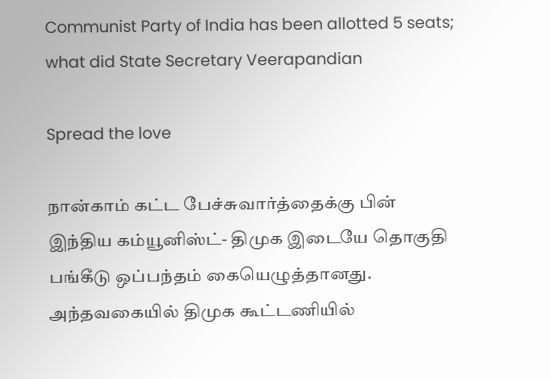Communist Party of India has been allotted 5 seats; what did State Secretary Veerapandian

Spread the love

நான்காம் கட்ட பேச்சுவார்த்தைக்கு பின் இந்திய கம்யூனிஸ்ட்- திமுக இடையே தொகுதி பங்கீடு ஒப்பந்தம் கையெழுத்தானது. அந்தவகையில் திமுக கூட்டணியில்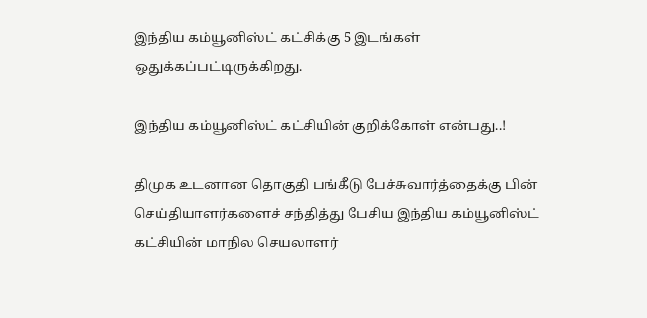இந்திய கம்யூனிஸ்ட் கட்சிக்கு 5 இடங்கள் ஒதுக்கப்பட்டிருக்கிறது.

இந்திய கம்யூனிஸ்ட் கட்சியின் குறிக்கோள் என்பது..!

திமுக உடனான தொகுதி பங்கீடு பேச்சுவார்த்தைக்கு பின் செய்தியாளர்களைச் சந்தித்து பேசிய இந்திய கம்யூனிஸ்ட் கட்சியின் மாநில செயலாளர்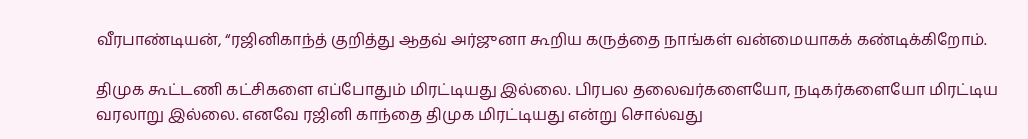வீரபாண்டியன், “ரஜினிகாந்த் குறித்து ஆதவ் அர்ஜுனா கூறிய கருத்தை நாங்கள் வன்மையாகக் கண்டிக்கிறோம்.

திமுக கூட்டணி கட்சிகளை எப்போதும் மிரட்டியது இல்லை. பிரபல தலைவர்களையோ, நடிகர்களையோ மிரட்டிய வரலாறு இல்லை. எனவே ரஜினி காந்தை திமுக மிரட்டியது என்று சொல்வது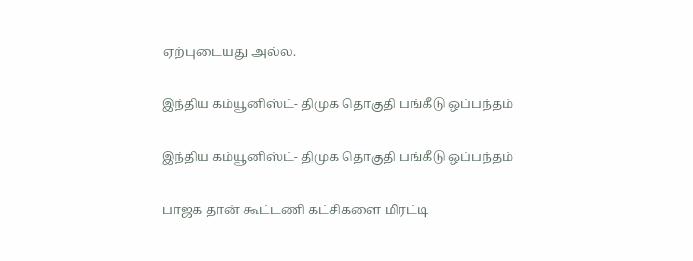ஏற்புடையது அல்ல.

இந்திய கம்யூனிஸ்ட்- திமுக தொகுதி பங்கீடு ஒப்பந்தம்

இந்திய கம்யூனிஸ்ட்- திமுக தொகுதி பங்கீடு ஒப்பந்தம்

பாஜக தான் கூட்டணி கட்சிகளை மிரட்டி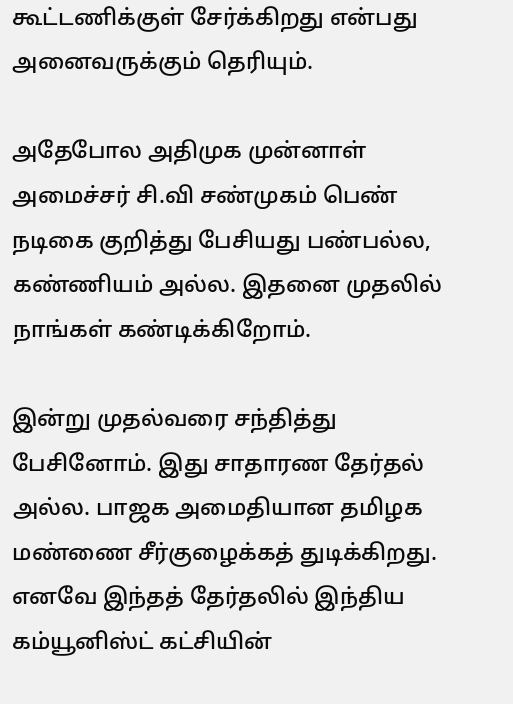கூட்டணிக்குள் சேர்க்கிறது என்பது அனைவருக்கும் தெரியும்.

அதேபோல அதிமுக முன்னாள் அமைச்சர் சி.வி சண்முகம் பெண் நடிகை குறித்து பேசியது பண்பல்ல, கண்ணியம் அல்ல. இதனை முதலில் நாங்கள் கண்டிக்கிறோம்.

இன்று முதல்வரை சந்தித்து பேசினோம். இது சாதாரண தேர்தல் அல்ல. பாஜக அமைதியான தமிழக மண்ணை சீர்குழைக்கத் துடிக்கிறது. எனவே இந்தத் தேர்தலில் இந்திய கம்யூனிஸ்ட் கட்சியின்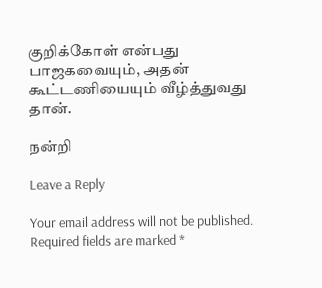குறிக்கோள் என்பது பாஜகவையும், அதன் கூட்டணியையும் வீழ்த்துவது தான்.

நன்றி

Leave a Reply

Your email address will not be published. Required fields are marked *